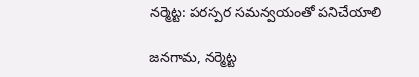నర్మెట్ట: పరస్పర సమన్వయంతో పనిచేయాలి

జనగామ, నర్మెట్ట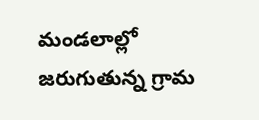మండలాల్లో జరుగుతున్న గ్రామ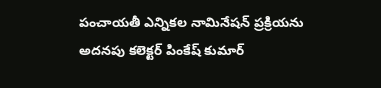పంచాయతీ ఎన్నికల నామినేషన్ ప్రక్రియను అదనపు కలెక్టర్ పింకేష్ కుమార్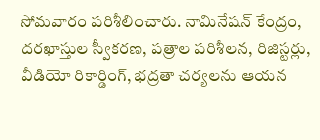సోమవారం పరిశీలించారు. నామినేషన్ కేంద్రం, దరఖాస్తుల స్వీకరణ, పత్రాల పరిశీలన, రిజిస్టర్లు, వీడియో రికార్డింగ్, భద్రతా చర్యలను ఆయన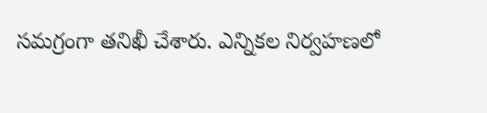సమగ్రంగా తనిఖీ చేశారు. ఎన్నికల నిర్వహణలో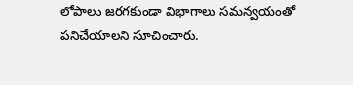లోపాలు జరగకుండా విభాగాలు సమన్వయంతో పనిచేయాలని సూచించారు.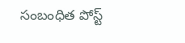సంబంధిత పోస్ట్